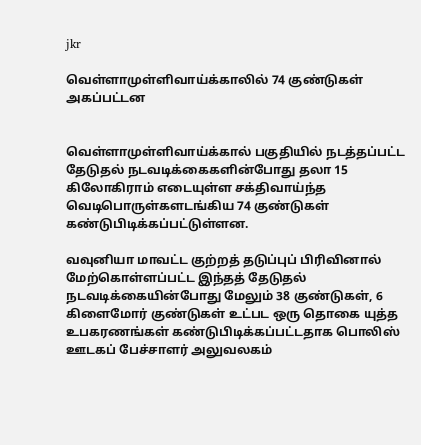jkr

வெள்ளாமுள்ளிவாய்க்காலில் 74 குண்டுகள் அகப்பட்டன


வெள்ளாமுள்ளிவாய்க்கால் பகுதியில் நடத்தப்பட்ட தேடுதல் நடவடிக்கைகளின்போது தலா 15 கிலோகிராம் எடையுள்ள சக்திவாய்ந்த வெடிபொருள்களடங்கிய 74 குண்டுகள் கண்டுபிடிக்கப்பட்டுள்ளன.

வவுனியா மாவட்ட குற்றத் தடுப்புப் பிரிவினால் மேற்கொள்ளப்பட்ட இந்தத் தேடுதல் நடவடிக்கையின்போது மேலும் 38 குண்டுகள், 6 கிளைமோர் குண்டுகள் உட்பட ஒரு தொகை யுத்த உபகரணங்கள் கண்டுபிடிக்கப்பட்டதாக பொலிஸ் ஊடகப் பேச்சாளர் அலுவலகம்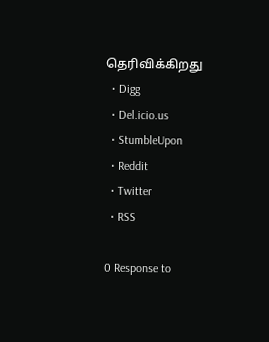தெரிவிக்கிறது
  • Digg
  • Del.icio.us
  • StumbleUpon
  • Reddit
  • Twitter
  • RSS

0 Response to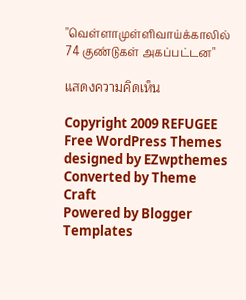"வெள்ளாமுள்ளிவாய்க்காலில் 74 குண்டுகள் அகப்பட்டன"

แสดงความคิดเห็น

Copyright 2009 REFUGEE
Free WordPress Themes designed by EZwpthemes
Converted by Theme Craft
Powered by Blogger Templates